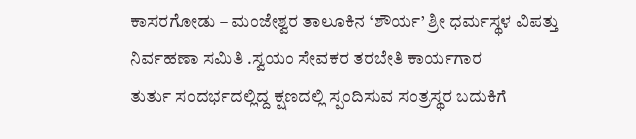ಕಾಸರಗೋಡು – ಮಂಜೇಶ್ವರ ತಾಲೂಕಿನ ‘ಶೌರ್ಯ’ ಶ್ರೀ ಧರ್ಮಸ್ಥಳ ವಿಪತ್ತು ನಿರ್ವಹಣಾ ಸಮಿತಿ .ಸ್ವಯಂ ಸೇವಕರ ತರಬೇತಿ ಕಾರ್ಯಗಾರ
ತುರ್ತು ಸಂದರ್ಭದಲ್ಲಿದ್ದ ಕ್ಷಣದಲ್ಲಿ ಸ್ಪಂದಿಸುವ ಸಂತ್ರಸ್ಥರ ಬದುಕಿಗೆ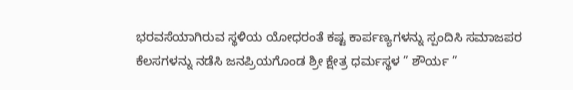ಭರವಸೆಯಾಗಿರುವ ಸ್ಥಳಿಯ ಯೋಧರಂತೆ ಕಷ್ಟ ಕಾರ್ಪಣ್ಯಗಳನ್ನು ಸ್ಪಂದಿಸಿ ಸಮಾಜಪರ ಕೆಲಸಗಳನ್ನು ನಡೆಸಿ ಜನಪ್ರಿಯಗೊಂಡ ಶ್ರೀ ಕ್ಷೇತ್ರ ಧರ್ಮಸ್ಥಳ ” ಶೌರ್ಯ ”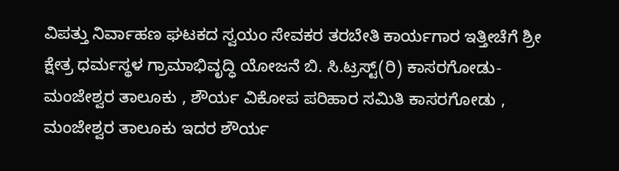ವಿಪತ್ತು ನಿರ್ವಾಹಣ ಘಟಕದ ಸ್ವಯಂ ಸೇವಕರ ತರಬೇತಿ ಕಾರ್ಯಗಾರ ಇತ್ತೀಚೆಗೆ ಶ್ರೀ ಕ್ಷೇತ್ರ ಧರ್ಮಸ್ಥಳ ಗ್ರಾಮಾಭಿವೃದ್ಧಿ ಯೋಜನೆ ಬಿ. ಸಿ.ಟ್ರಸ್ಟ್(ರಿ) ಕಾಸರಗೋಡು-ಮಂಜೇಶ್ವರ ತಾಲೂಕು , ಶೌರ್ಯ ವಿಕೋಪ ಪರಿಹಾರ ಸಮಿತಿ ಕಾಸರಗೋಡು , ಮಂಜೇಶ್ವರ ತಾಲೂಕು ಇದರ ಶೌರ್ಯ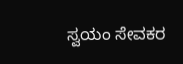ಸ್ವಯಂ ಸೇವಕರ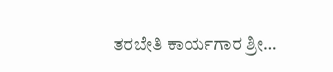ತರಬೇತಿ ಕಾರ್ಯಗಾರ ಶ್ರೀ…